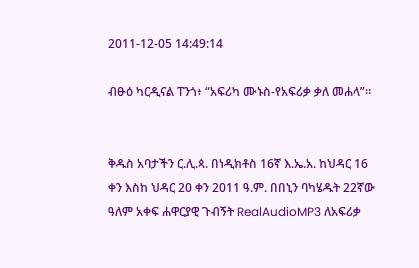2011-12-05 14:49:14

ብፁዕ ካርዲናል ፐንጎ፥ “አፍሪካ ሙኑስ-የአፍሪቃ ቃለ መሐላ”።


ቅዱስ አባታችን ር.ሊ.ጳ. በነዲክቶስ 16ኛ እ.ኤ.አ. ከህዳር 16 ቀን እስከ ህዳር 20 ቀን 2011 ዓ.ም. በበኒን ባካሄዱት 22ኛው ዓለም አቀፍ ሐዋርያዊ ጉብኝት RealAudioMP3 ለአፍሪቃ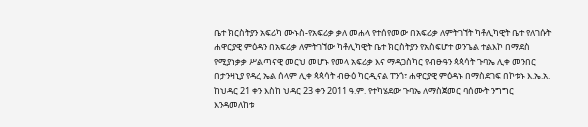ቤተ ክርስትያን አፍሪካ ሙኑስ-የአፍሪቃ ቃለ መሐላ የተሰየመው በአፍሪቃ ለምትገኘት ካቶሊካዊት ቤተ የለገሱት ሐዋርያዊ ምዕዳን በአፍሪቃ ለምትገኘው ካቶሊካዊት ቤተ ክርስትያን የአስፍሆተ ወንጌል ተልእኮ በማደስ የሚያነቃቃ ሥልጣናዊ መርህ መሆኑ የመላ አፍሪቃ እና ማዳጋስካር የብፁዓን ጳጳሳት ጉባኤ ሊቀ መንበር በታንዛኒያ የዳረ ኤል ሰላም ሊቀ ጳጳሳት ብፁዕ ካርዲናል ፐንጎ፣ ሐዋርያዊ ምዕዳኑ በማስደገፍ በኮቱኑ እ.ኤ.አ. ከህዳር 21 ቀን እስከ ህዳር 23 ቀን 2011 ዓ.ም. የተካሄደው ጉባኤ ለማስጀመር ባሰሙት ንግግር እንዳመለከቱ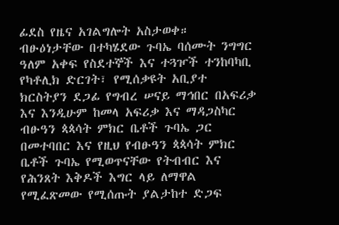ፊደስ የዜና አገልግሎት አስታወቀ።
ብፁዕነታቸው በተካሄደው ጉባኤ ባሰሙት ንግግር ዓለም አቀፍ የስደተኞች እና ተጓዦች ተንከባካቢ የካቶሊክ ድርገት፣ የሚሰቃዩት አቢያተ ክርስትያን ደጋፊ የግብረ ሠናይ ማኅበር በአፍሪቃ እና እንዲሁም ከመላ አፍሪቃ እና ማዳጋስካር ብፁዓን ጳጳሳት ምክር ቤቶች ጉባኤ ጋር በመተባበር እና የዚህ የብፁዓን ጳጳሳት ምክር ቤቶች ጉባኤ የሚወጥናቸው የትብብር እና የሕንጸት እቅዶች እግር ላይ ለማዋል የሚፈጽመው የሚሰጡት ያልታከተ ድጋፍ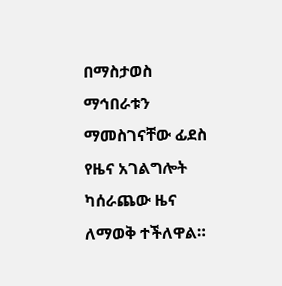በማስታወስ ማኅበራቱን ማመስገናቸው ፊደስ የዜና አገልግሎት ካሰራጨው ዜና ለማወቅ ተችለዋል።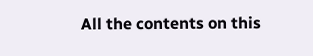All the contents on this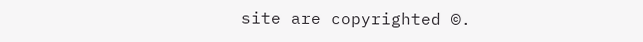site are copyrighted ©.